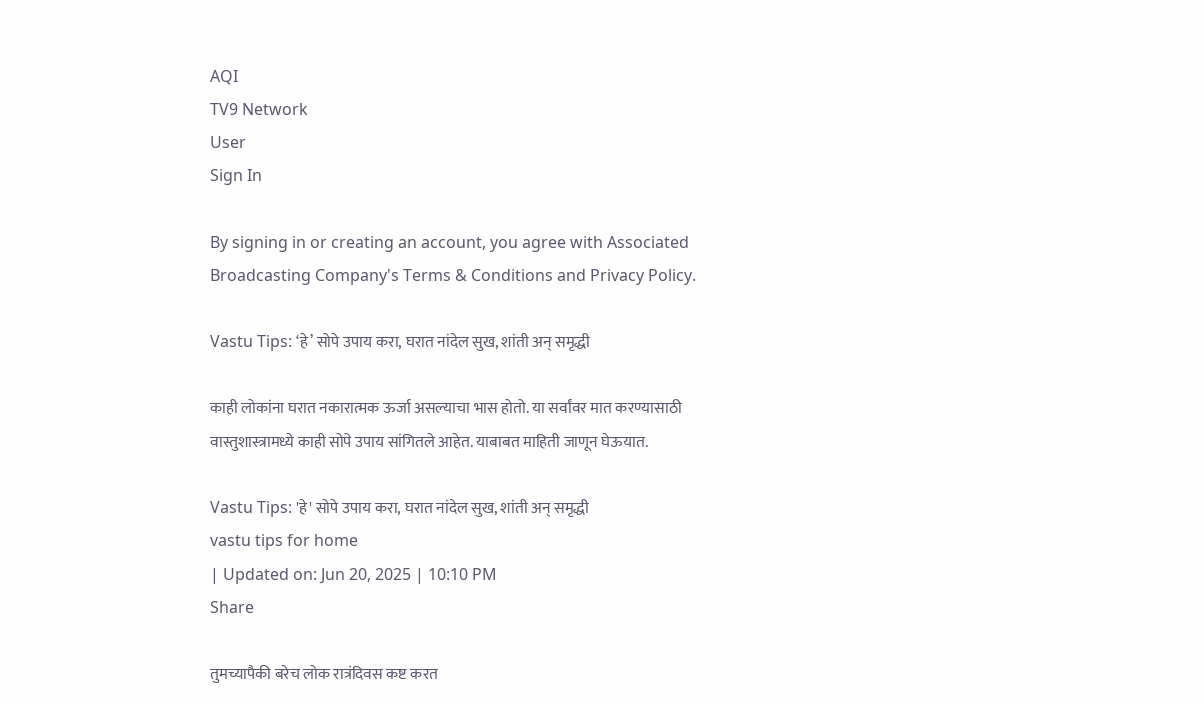AQI
TV9 Network
User
Sign In

By signing in or creating an account, you agree with Associated Broadcasting Company's Terms & Conditions and Privacy Policy.

Vastu Tips: ‘हे’ सोपे उपाय करा, घरात नांदेल सुख, शांती अन् समृद्धी

काही लोकांना घरात नकारात्मक ऊर्जा असल्याचा भास होतो. या सर्वांवर मात करण्यासाठी वास्तुशास्त्रामध्ये काही सोपे उपाय सांगितले आहेत. याबाबत माहिती जाणून घेऊयात.

Vastu Tips: 'हे' सोपे उपाय करा, घरात नांदेल सुख, शांती अन् समृद्धी
vastu tips for home
| Updated on: Jun 20, 2025 | 10:10 PM
Share

तुमच्यापैकी बरेच लोक रात्रंदिवस कष्ट करत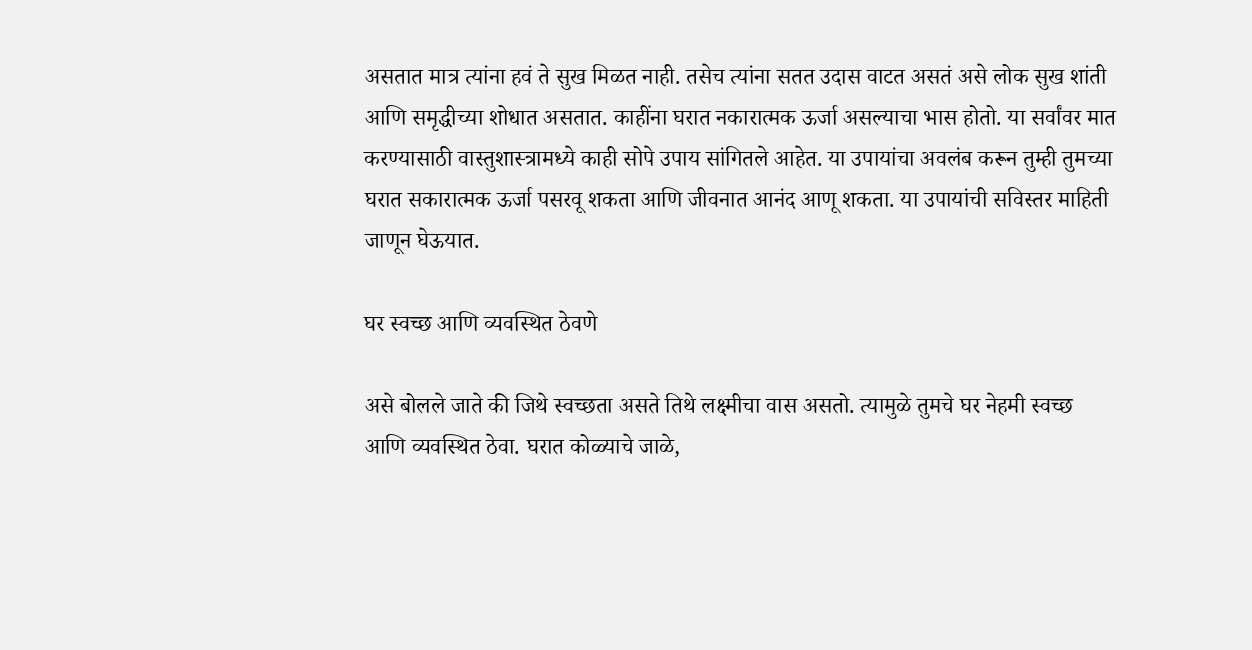असतात मात्र त्यांना हवं ते सुख मिळत नाही. तसेच त्यांना सतत उदास वाटत असतं असे लोक सुख शांती आणि समृद्धीच्या शोधात असतात. काहींना घरात नकारात्मक ऊर्जा असल्याचा भास होतो. या सर्वांवर मात करण्यासाठी वास्तुशास्त्रामध्ये काही सोपे उपाय सांगितले आहेत. या उपायांचा अवलंब करून तुम्ही तुमच्या घरात सकारात्मक ऊर्जा पसरवू शकता आणि जीवनात आनंद आणू शकता. या उपायांची सविस्तर माहिती जाणून घेऊयात.

घर स्वच्छ आणि व्यवस्थित ठेवणे

असे बोलले जाते की जिथे स्वच्छता असते तिथे लक्ष्मीचा वास असतो. त्यामुळे तुमचे घर नेहमी स्वच्छ आणि व्यवस्थित ठेवा. घरात कोळ्याचे जाळे,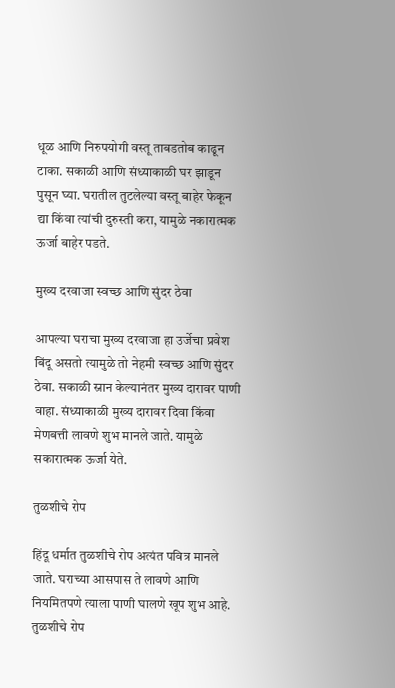धूळ आणि निरुपयोगी वस्तू ताबडतोब काढून टाका. सकाळी आणि संध्याकाळी घर झाडून पुसून घ्या. घरातील तुटलेल्या वस्तू बाहेर फेकून द्या किंवा त्यांची दुरुस्ती करा, यामुळे नकारात्मक ऊर्जा बाहेर पडते.

मुख्य दरवाजा स्वच्छ आणि सुंदर ठेवा

आपल्या घराचा मुख्य दरवाजा हा उर्जेचा प्रवेश बिंदू असतो त्यामुळे तो नेहमी स्वच्छ आणि सुंदर ठेवा. सकाळी स्नान केल्यानंतर मुख्य दारावर पाणी वाहा. संध्याकाळी मुख्य दारावर दिवा किंवा मेणबत्ती लावणे शुभ मानले जाते. यामुळे सकारात्मक ऊर्जा येते.

तुळशीचे रोप

हिंदू धर्मात तुळशीचे रोप अत्यंत पवित्र मानले जाते. घराच्या आसपास ते लावणे आणि नियमितपणे त्याला पाणी घालणे खूप शुभ आहे. तुळशीचे रोप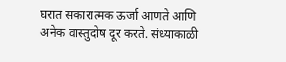घरात सकारात्मक ऊर्जा आणते आणि अनेक वास्तुदोष दूर करते. संध्याकाळी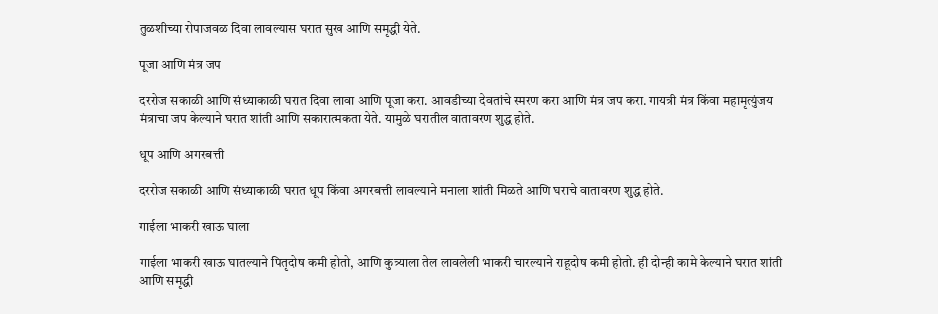तुळशीच्या रोपाजवळ दिवा लावल्यास घरात सुख आणि समृद्धी येते.

पूजा आणि मंत्र जप

दररोज सकाळी आणि संध्याकाळी घरात दिवा लावा आणि पूजा करा. आवडीच्या देवतांचे स्मरण करा आणि मंत्र जप करा. गायत्री मंत्र किंवा महामृत्युंजय मंत्राचा जप केल्याने घरात शांती आणि सकारात्मकता येते. यामुळे घरातील वातावरण शुद्ध होते.

धूप आणि अगरबत्ती

दररोज सकाळी आणि संध्याकाळी घरात धूप किंवा अगरबत्ती लावल्याने मनाला शांती मिळते आणि घराचे वातावरण शुद्ध होते.

गाईला भाकरी खाऊ घाला

गाईला भाकरी खाऊ घातल्याने पितृदोष कमी होतो, आणि कुत्र्याला तेल लावलेली भाकरी चारल्याने राहूदोष कमी होतो. ही दोन्ही कामे केल्याने घरात शांती आणि समृद्धी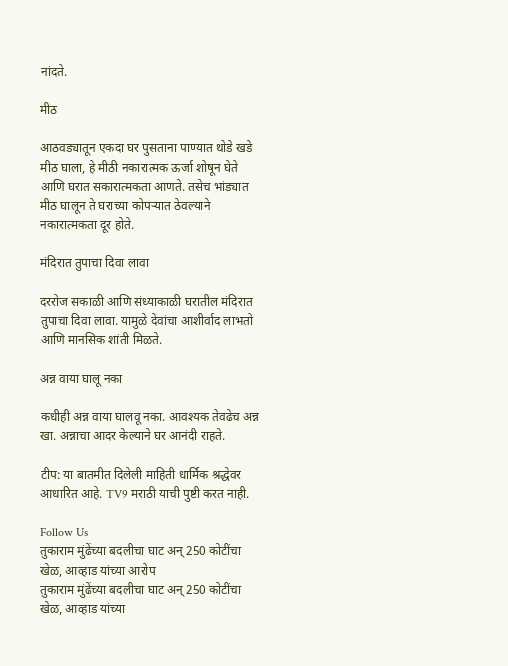नांदते.

मीठ

आठवड्यातून एकदा घर पुसताना पाण्यात थोडे खडे मीठ घाला, हे मीठी नकारात्मक ऊर्जा शोषून घेते आणि घरात सकारात्मकता आणते. तसेच भांड्यात मीठ घालून ते घराच्या कोपऱ्यात ठेवल्याने नकारात्मकता दूर होते.

मंदिरात तुपाचा दिवा लावा

दररोज सकाळी आणि संध्याकाळी घरातील मंदिरात तुपाचा दिवा लावा. यामुळे देवांचा आशीर्वाद लाभतो आणि मानसिक शांती मिळते.

अन्न वाया घालू नका

कधीही अन्न वाया घालवू नका. आवश्यक तेवढेच अन्न खा. अन्नाचा आदर केल्याने घर आनंदी राहते.

टीप: या बातमीत दिलेली माहिती धार्मिक श्रद्धेवर आधारित आहे. TV9 मराठी याची पुष्टी करत नाही.

Follow Us
तुकाराम मुंढेंच्या बदलीचा घाट अन् 250 कोटींचा खेळ, आव्हाड यांच्या आरोप
तुकाराम मुंढेंच्या बदलीचा घाट अन् 250 कोटींचा खेळ, आव्हाड यांच्या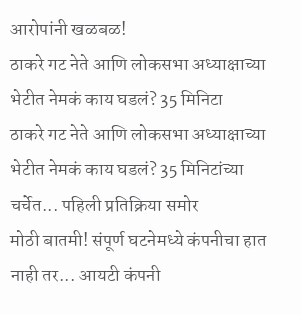आरोपांनी खळबळ!
ठाकरे गट नेते आणि लोकसभा अध्याक्षाच्या भेटीत नेमकं काय घडलं? 35 मिनिटा
ठाकरे गट नेते आणि लोकसभा अध्याक्षाच्या भेटीत नेमकं काय घडलं? 35 मिनिटांच्या चर्चेत... पहिली प्रतिक्रिया समोर
मोठी बातमी! संपूर्ण घटनेमध्ये कंपनीचा हात नाही तर... आयटी कंपनी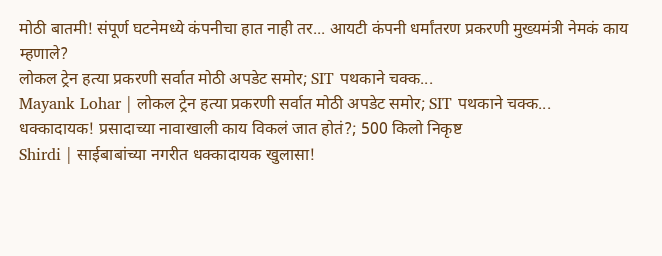मोठी बातमी! संपूर्ण घटनेमध्ये कंपनीचा हात नाही तर... आयटी कंपनी धर्मांतरण प्रकरणी मुख्यमंत्री नेमकं काय म्हणाले?
लोकल ट्रेन हत्या प्रकरणी सर्वात मोठी अपडेट समोर; SIT पथकाने चक्क...
Mayank Lohar | लोकल ट्रेन हत्या प्रकरणी सर्वात मोठी अपडेट समोर; SIT पथकाने चक्क...
धक्कादायक! प्रसादाच्या नावाखाली काय विकलं जात होतं?; 500 किलो निकृष्ट
Shirdi | साईबाबांच्या नगरीत धक्कादायक खुलासा!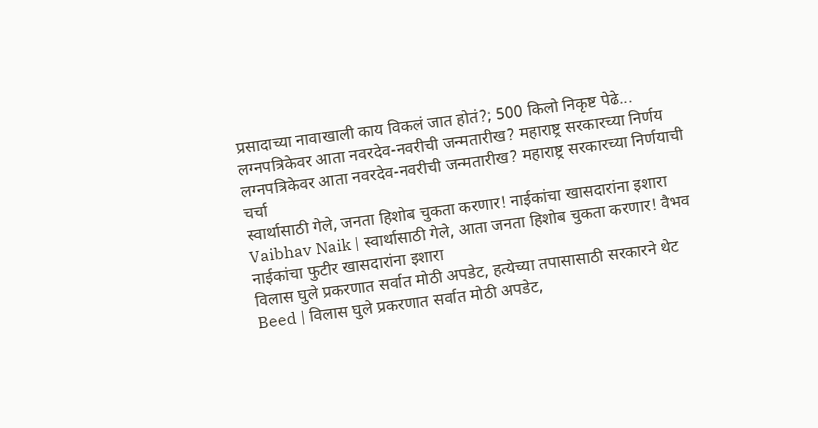प्रसादाच्या नावाखाली काय विकलं जात होतं?; 500 किलो निकृष्ट पेढे...
लग्नपत्रिकेवर आता नवरदेव-नवरीची जन्मतारीख? महाराष्ट्र सरकारच्या निर्णय
लग्नपत्रिकेवर आता नवरदेव-नवरीची जन्मतारीख? महाराष्ट्र सरकारच्या निर्णयाची चर्चा
स्वार्थासाठी गेले, जनता हिशोब चुकता करणार! नाईकांचा खासदारांना इशारा
Vaibhav Naik | स्वार्थासाठी गेले, आता जनता हिशोब चुकता करणार! वैभव नाईकांचा फुटीर खासदारांना इशारा
विलास घुले प्रकरणात सर्वात मोठी अपडेट, हत्येच्या तपासासाठी सरकारने थेट
Beed | विलास घुले प्रकरणात सर्वात मोठी अपडेट,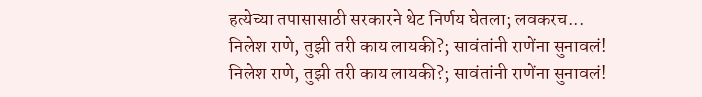हत्येच्या तपासासाठी सरकारने थेट निर्णय घेतला; लवकरच...
निलेश राणे, तुझी तरी काय लायकी?; सावंतांनी राणेंना सुनावलं!
निलेश राणे, तुझी तरी काय लायकी?; सावंतांनी राणेंना सुनावलं!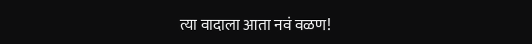त्या वादाला आता नवं वळण!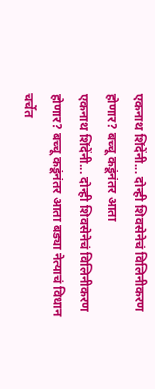एकनाथ शिंदेंनी... दोन्ही शिवसेनेचं विलिनीकरण होणार? बच्चू कडूंनंतर आता
एकनाथ शिंदेंनी... दोन्ही शिवसेनेचं विलिनीकरण होणार? बच्चू कडूंनंतर आता बड्या नेत्याचं विधान चर्चेत